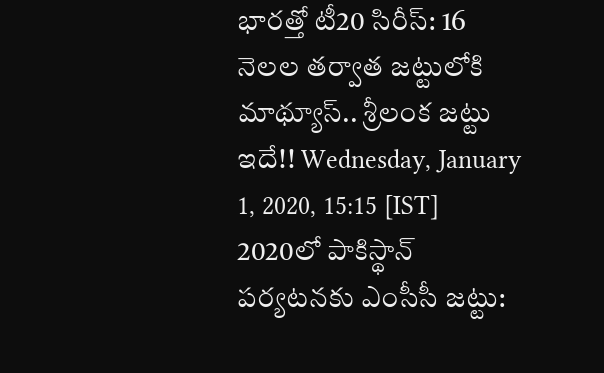భారత్తో టీ20 సిరీస్: 16 నెలల తర్వాత జట్టులోకి మాథ్యూస్.. శ్రీలంక జట్టు ఇదే!! Wednesday, January 1, 2020, 15:15 [IST]
2020లో పాకిస్థాన్ పర్యటనకు ఎంసీసీ జట్టు: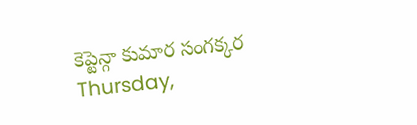కెప్టెన్గా కుమార సంగక్కర Thursday,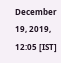December 19, 2019, 12:05 [IST]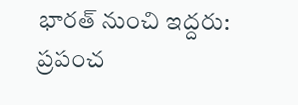భారత్ నుంచి ఇద్దరు: ప్రపంచ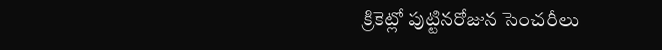క్రికెట్లో పుట్టినరోజున సెంచరీలు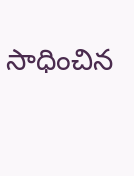సాధించిన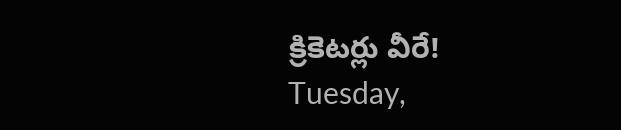క్రికెటర్లు వీరే! Tuesday,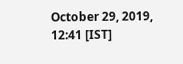October 29, 2019, 12:41 [IST]